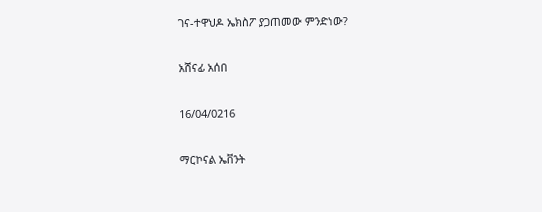ገና-ተዋህዶ ኤክስፖ ያጋጠመው ምንድነው?

አሸናፊ አሰበ

16/04/0216

ማርኮናል ኤቨንት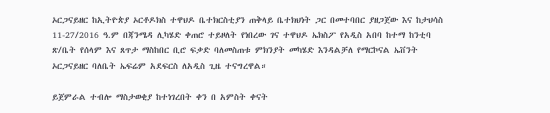ኦርጋናይዘር ከኢትዮጵያ ኦርቶዶክስ ተዋህዶ ቤተክርስቲያን ጠቅላይ ቤተክህነት ጋር በመተባበር ያዘጋጀው እና ከታህሳስ 11-27/2016 ዓ.ም በጃንሜዳ ሊካሄድ ቀጠሮ ተይዞለት የነበረው ገና ተዋህዶ ኤክስፖ የአዲስ አበባ ከተማ ከንቲባ ጽ/ቤት የሰላም እና ጸጥታ ማስከበር ቢሮ ፍቃድ ባለመስጠቱ ምክንያት መካሄድ እንዳልቻለ የማርኮናል ኤቨንት ኦርጋናይዘር ባለቤት ኤፍሬም አደፍርስ ለአዲስ ጊዜ ተናግረዋል።

ይጀምራል ተብሎ ማስታወቂያ ከተነገረበት ቀን በ አምስት ቀናት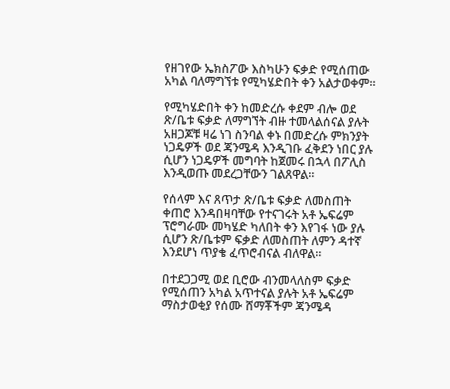የዘገየው ኤክስፖው እስካሁን ፍቃድ የሚሰጠው አካል ባለማግኘቱ የሚካሄድበት ቀን አልታወቀም።

የሚካሄድበት ቀን ከመድረሱ ቀደም ብሎ ወደ ጽ/ቤቱ ፍቃድ ለማግኘት ብዙ ተመላልሰናል ያሉት አዘጋጆቹ ዛሬ ነገ ስንባል ቀኑ በመድረሱ ምክንያት ነጋዴዎች ወደ ጃንሜዳ እንዲገቡ ፈቅደን ነበር ያሉ ሲሆን ነጋዴዎች መግባት ከጀመሩ በኋላ በፖሊስ እንዲወጡ መደረጋቸውን ገልጸዋል።

የሰላም እና ጸጥታ ጽ/ቤቱ ፍቃድ ለመስጠት ቀጠሮ እንዳበዛባቸው የተናገሩት አቶ ኤፍሬም ፕሮግራሙ መካሄድ ካለበት ቀን እየገፋ ነው ያሉ ሲሆን ጽ/ቤቱም ፍቃድ ለመስጠት ለምን ዳተኛ እንደሆነ ጥያቄ ፈጥሮብናል ብለዋል።

በተደጋጋሚ ወደ ቢሮው ብንመላለስም ፍቃድ የሚሰጠን አካል አጥተናል ያሉት አቶ ኤፍሬም ማስታወቂያ የሰሙ ሸማቾችም ጃንሜዳ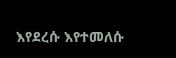እየደረሱ እየተመለሱ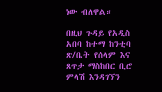ነው ብለዋል።

በዚህ ጉዳይ የአዲስ አበባ ከተማ ከንቲባ ጽ/ቤት የሰላም እና ጸጥታ ማስከበር ቢሮ ምላሽ እንዳገኘን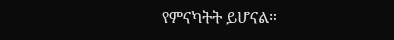የምናካትት ይሆናል።